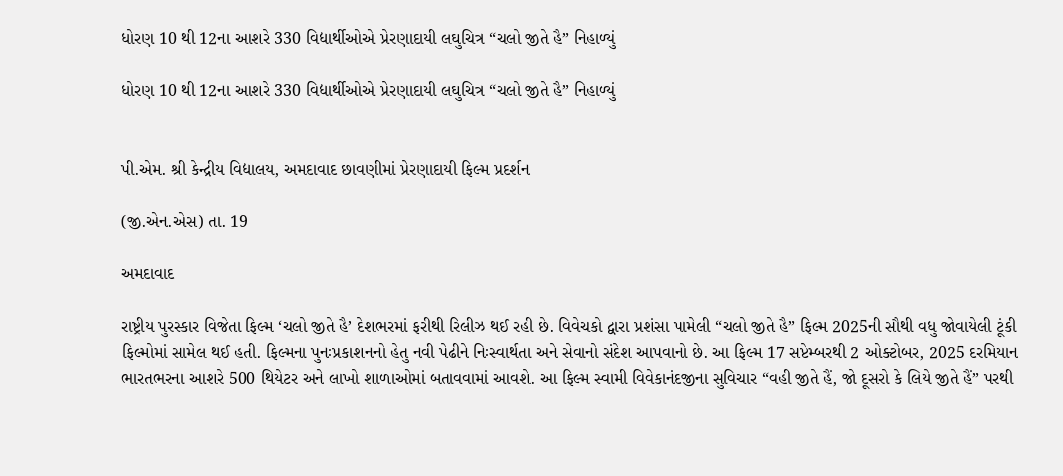ધોરણ 10 થી 12ના આશરે 330 વિદ્યાર્થીઓએ પ્રેરણાદાયી લઘુચિત્ર “ચલો જીતે હૈ” નિહાળ્યું

ધોરણ 10 થી 12ના આશરે 330 વિદ્યાર્થીઓએ પ્રેરણાદાયી લઘુચિત્ર “ચલો જીતે હૈ” નિહાળ્યું


પી.એમ. શ્રી કેન્દ્રીય વિદ્યાલય, અમદાવાદ છાવણીમાં પ્રેરણાદાયી ફિલ્મ પ્રદર્શન

(જી.એન.એસ) તા. 19

અમદાવાદ

રાષ્ટ્રીય પુરસ્કાર વિજેતા ફિલ્મ ‘ચલો જીતે હૈ’ દેશભરમાં ફરીથી રિલીઝ થઈ રહી છે. વિવેચકો દ્વારા પ્રશંસા પામેલી “ચલો જીતે હૈ” ફિલ્મ 2025ની સૌથી વધુ જોવાયેલી ટૂંકી ફિલ્મોમાં સામેલ થઈ હતી. ફિલ્મના પુનઃપ્રકાશનનો હેતુ નવી પેઢીને નિઃસ્વાર્થતા અને સેવાનો સંદેશ આપવાનો છે. આ ફિલ્મ 17 સપ્ટેમ્બરથી 2 ઓક્ટોબર, 2025 દરમિયાન ભારતભરના આશરે 500 થિયેટર અને લાખો શાળાઓમાં બતાવવામાં આવશે. આ ફિલ્મ સ્વામી વિવેકાનંદજીના સુવિચાર “વહી જીતે હૈં, જો દૂસરો કે લિયે જીતે હૈં” પરથી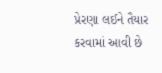પ્રેરણા લઈને તૈયાર કરવામાં આવી છે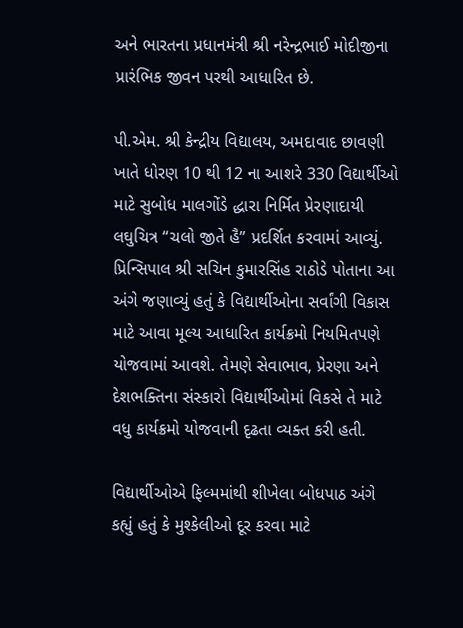અને ભારતના પ્રધાનમંત્રી શ્રી નરેન્દ્રભાઈ મોદીજીના પ્રારંભિક જીવન પરથી આધારિત છે.

પી.એમ. શ્રી કેન્દ્રીય વિદ્યાલય, અમદાવાદ છાવણી ખાતે ધોરણ 10 થી 12 ના આશરે 330 વિદ્યાર્થીઓ માટે સુબોધ માલગોંડે દ્ધારા નિર્મિત પ્રેરણાદાયી લઘુચિત્ર “ચલો જીતે હૈ” પ્રદર્શિત કરવામાં આવ્યું. પ્રિન્સિપાલ શ્રી સચિન કુમારસિંહ રાઠોડે પોતાના આ અંગે જણાવ્યું હતું કે વિદ્યાર્થીઓના સર્વાંગી વિકાસ માટે આવા મૂલ્ય આધારિત કાર્યક્રમો નિયમિતપણે યોજવામાં આવશે. તેમણે સેવાભાવ, પ્રેરણા અને દેશભક્તિના સંસ્કારો વિદ્યાર્થીઓમાં વિકસે તે માટે વધુ કાર્યક્રમો યોજવાની દૃઢતા વ્યક્ત કરી હતી.

વિદ્યાર્થીઓએ ફિલ્મમાંથી શીખેલા બોધપાઠ અંગે કહ્યું હતું કે મુશ્કેલીઓ દૂર કરવા માટે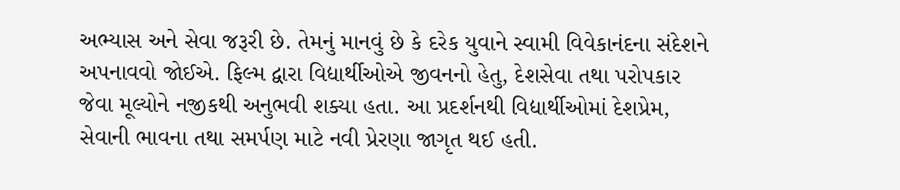અભ્યાસ અને સેવા જરૂરી છે. તેમનું માનવું છે કે દરેક યુવાને સ્વામી વિવેકાનંદના સંદેશને અપનાવવો જોઈએ. ફિલ્મ દ્વારા વિદ્યાર્થીઓએ જીવનનો હેતુ, દેશસેવા તથા પરોપકાર જેવા મૂલ્યોને નજીકથી અનુભવી શક્યા હતા. આ પ્રદર્શનથી વિદ્યાર્થીઓમાં દેશપ્રેમ, સેવાની ભાવના તથા સમર્પણ માટે નવી પ્રેરણા જાગૃત થઈ હતી.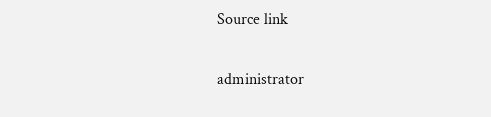Source link

administrator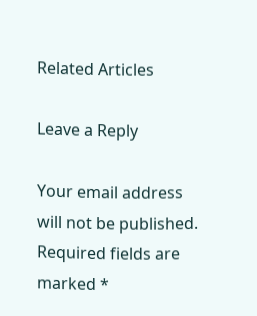Related Articles

Leave a Reply

Your email address will not be published. Required fields are marked *